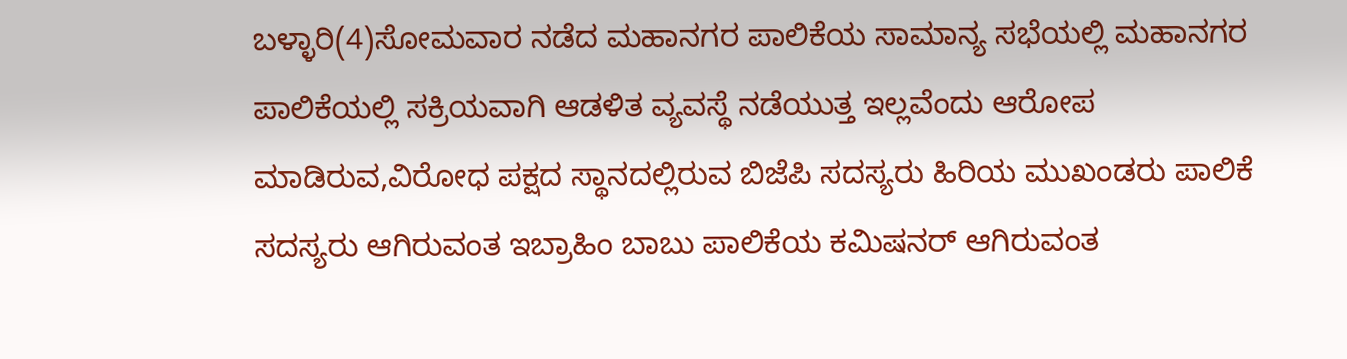ಬಳ್ಳಾರಿ(4)ಸೋಮವಾರ ನಡೆದ ಮಹಾನಗರ ಪಾಲಿಕೆಯ ಸಾಮಾನ್ಯ ಸಭೆಯಲ್ಲಿ ಮಹಾನಗರ ಪಾಲಿಕೆಯಲ್ಲಿ ಸಕ್ರಿಯವಾಗಿ ಆಡಳಿತ ವ್ಯವಸ್ಥೆ ನಡೆಯುತ್ತ ಇಲ್ಲವೆಂದು ಆರೋಪ ಮಾಡಿರುವ,ವಿರೋಧ ಪಕ್ಷದ ಸ್ಥಾನದಲ್ಲಿರುವ ಬಿಜೆಪಿ ಸದಸ್ಯರು ಹಿರಿಯ ಮುಖಂಡರು ಪಾಲಿಕೆ ಸದಸ್ಯರು ಆಗಿರುವಂತ ಇಬ್ರಾಹಿಂ ಬಾಬು ಪಾಲಿಕೆಯ ಕಮಿಷನರ್ ಆಗಿರುವಂತ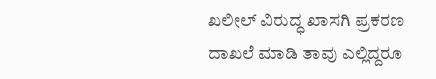ಖಲೀಲ್ ವಿರುದ್ಧ ಖಾಸಗಿ ಪ್ರಕರಣ ದಾಖಲೆ ಮಾಡಿ ತಾವು ಎಲ್ಲಿದ್ದರೂ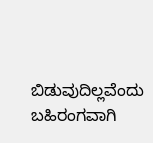ಬಿಡುವುದಿಲ್ಲವೆಂದು ಬಹಿರಂಗವಾಗಿ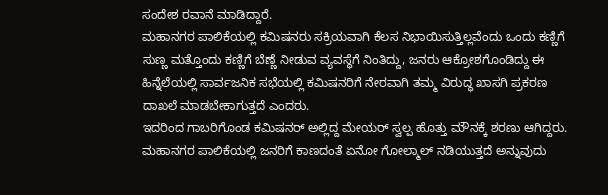ಸಂದೇಶ ರವಾನೆ ಮಾಡಿದ್ದಾರೆ.
ಮಹಾನಗರ ಪಾಲಿಕೆಯಲ್ಲಿ ಕಮಿಷನರು ಸಕ್ರಿಯವಾಗಿ ಕೆಲಸ ನಿಭಾಯಿಸುತ್ತಿಲ್ಲವೆಂದು ಒಂದು ಕಣ್ಣಿಗೆ ಸುಣ್ಣ ಮತ್ತೊಂದು ಕಣ್ಣಿಗೆ ಬೆಣ್ಣೆ ನೀಡುವ ವ್ಯವಸ್ಥೆಗೆ ನಿಂತಿದ್ದು, ಜನರು ಆಕ್ರೋಶಗೊಂಡಿದ್ದು ಈ ಹಿನ್ನೆಲೆಯಲ್ಲಿ ಸಾರ್ವಜನಿಕ ಸಭೆಯಲ್ಲಿ ಕಮಿಷನರಿಗೆ ನೇರವಾಗಿ ತಮ್ಮ ವಿರುದ್ಧ ಖಾಸಗಿ ಪ್ರಕರಣ ದಾಖಲೆ ಮಾಡಬೇಕಾಗುತ್ತದೆ ಎಂದರು.
ಇದರಿಂದ ಗಾಬರಿಗೊಂಡ ಕಮಿಷನರ್ ಅಲ್ಲಿದ್ದ ಮೇಯರ್ ಸ್ವಲ್ಪ ಹೊತ್ತು ಮೌನಕ್ಕೆ ಶರಣು ಆಗಿದ್ದರು.
ಮಹಾನಗರ ಪಾಲಿಕೆಯಲ್ಲಿ ಜನರಿಗೆ ಕಾಣದಂತೆ ಏನೋ ಗೋಲ್ಮಾಲ್ ನಡಿಯುತ್ತದೆ ಅನ್ನುವುದು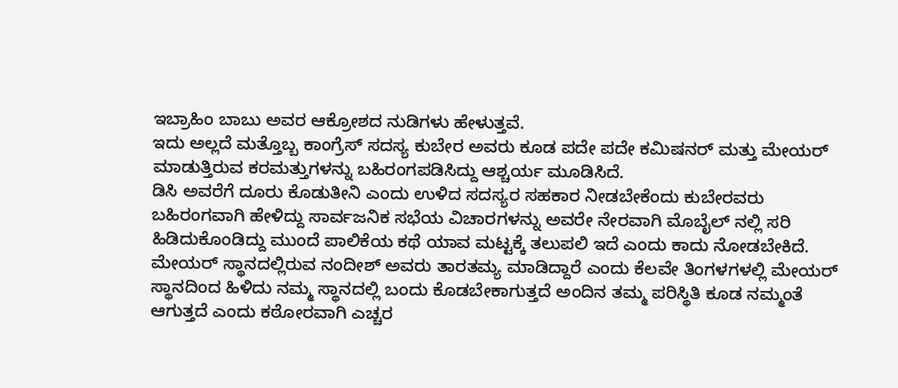ಇಬ್ರಾಹಿಂ ಬಾಬು ಅವರ ಆಕ್ರೋಶದ ನುಡಿಗಳು ಹೇಳುತ್ತವೆ.
ಇದು ಅಲ್ಲದೆ ಮತ್ತೊಬ್ಬ ಕಾಂಗ್ರೆಸ್ ಸದಸ್ಯ ಕುಬೇರ ಅವರು ಕೂಡ ಪದೇ ಪದೇ ಕಮಿಷನರ್ ಮತ್ತು ಮೇಯರ್ ಮಾಡುತ್ತಿರುವ ಕರಮತ್ತುಗಳನ್ನು ಬಹಿರಂಗಪಡಿಸಿದ್ದು ಆಶ್ಚರ್ಯ ಮೂಡಿಸಿದೆ.
ಡಿಸಿ ಅವರೆಗೆ ದೂರು ಕೊಡುತೀನಿ ಎಂದು ಉಳಿದ ಸದಸ್ಯರ ಸಹಕಾರ ನೀಡಬೇಕೆಂದು ಕುಬೇರವರು ಬಹಿರಂಗವಾಗಿ ಹೇಳಿದ್ದು ಸಾರ್ವಜನಿಕ ಸಭೆಯ ವಿಚಾರಗಳನ್ನು ಅವರೇ ನೇರವಾಗಿ ಮೊಬೈಲ್ ನಲ್ಲಿ ಸರಿ ಹಿಡಿದುಕೊಂಡಿದ್ದು ಮುಂದೆ ಪಾಲಿಕೆಯ ಕಥೆ ಯಾವ ಮಟ್ಟಕ್ಕೆ ತಲುಪಲಿ ಇದೆ ಎಂದು ಕಾದು ನೋಡಬೇಕಿದೆ.
ಮೇಯರ್ ಸ್ಥಾನದಲ್ಲಿರುವ ನಂದೀಶ್ ಅವರು ತಾರತಮ್ಯ ಮಾಡಿದ್ದಾರೆ ಎಂದು ಕೆಲವೇ ತಿಂಗಳಗಳಲ್ಲಿ ಮೇಯರ್ ಸ್ಥಾನದಿಂದ ಹಿಳಿದು ನಮ್ಮ ಸ್ಥಾನದಲ್ಲಿ ಬಂದು ಕೊಡಬೇಕಾಗುತ್ತದೆ ಅಂದಿನ ತಮ್ಮ ಪರಿಸ್ಥಿತಿ ಕೂಡ ನಮ್ಮಂತೆ ಆಗುತ್ತದೆ ಎಂದು ಕಠೋರವಾಗಿ ಎಚ್ಚರ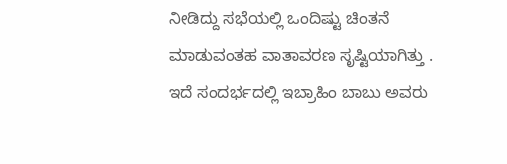ನೀಡಿದ್ದು ಸಭೆಯಲ್ಲಿ ಒಂದಿಷ್ಟು ಚಿಂತನೆ ಮಾಡುವಂತಹ ವಾತಾವರಣ ಸೃಷ್ಟಿಯಾಗಿತ್ತು .
ಇದೆ ಸಂದರ್ಭದಲ್ಲಿ ಇಬ್ರಾಹಿಂ ಬಾಬು ಅವರು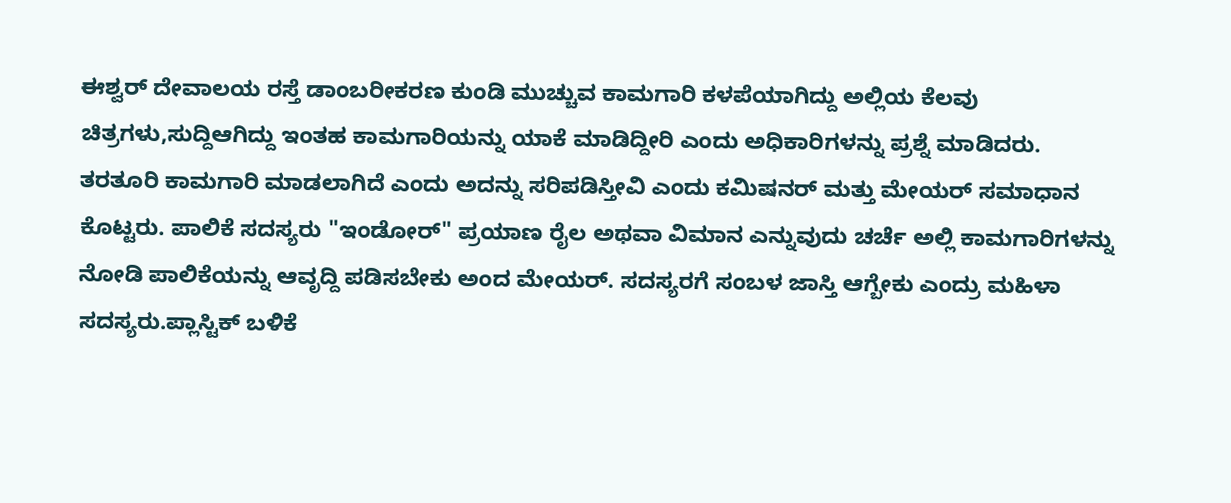ಈಶ್ವರ್ ದೇವಾಲಯ ರಸ್ತೆ ಡಾಂಬರೀಕರಣ ಕುಂಡಿ ಮುಚ್ಚುವ ಕಾಮಗಾರಿ ಕಳಪೆಯಾಗಿದ್ದು ಅಲ್ಲಿಯ ಕೆಲವು ಚಿತ್ರಗಳು,ಸುದ್ದಿಆಗಿದ್ದು ಇಂತಹ ಕಾಮಗಾರಿಯನ್ನು ಯಾಕೆ ಮಾಡಿದ್ದೀರಿ ಎಂದು ಅಧಿಕಾರಿಗಳನ್ನು ಪ್ರಶ್ನೆ ಮಾಡಿದರು.
ತರತೂರಿ ಕಾಮಗಾರಿ ಮಾಡಲಾಗಿದೆ ಎಂದು ಅದನ್ನು ಸರಿಪಡಿಸ್ತೀವಿ ಎಂದು ಕಮಿಷನರ್ ಮತ್ತು ಮೇಯರ್ ಸಮಾಧಾನ ಕೊಟ್ಟರು. ಪಾಲಿಕೆ ಸದಸ್ಯರು "ಇಂಡೋರ್" ಪ್ರಯಾಣ ರೈಲ ಅಥವಾ ವಿಮಾನ ಎನ್ನುವುದು ಚರ್ಚೆ ಅಲ್ಲಿ ಕಾಮಗಾರಿಗಳನ್ನು ನೋಡಿ ಪಾಲಿಕೆಯನ್ನು ಆವೃದ್ದಿ ಪಡಿಸಬೇಕು ಅಂದ ಮೇಯರ್. ಸದಸ್ಯರಗೆ ಸಂಬಳ ಜಾಸ್ತಿ ಆಗ್ಬೇಕು ಎಂದ್ರು ಮಹಿಳಾ ಸದಸ್ಯರು.ಪ್ಲಾಸ್ಟಿಕ್ ಬಳಿಕೆ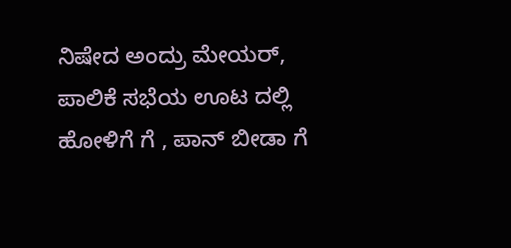ನಿಷೇದ ಅಂದ್ರು ಮೇಯರ್, ಪಾಲಿಕೆ ಸಭೆಯ ಊಟ ದಲ್ಲಿ ಹೋಳಿಗೆ ಗೆ , ಪಾನ್ ಬೀಡಾ ಗೆ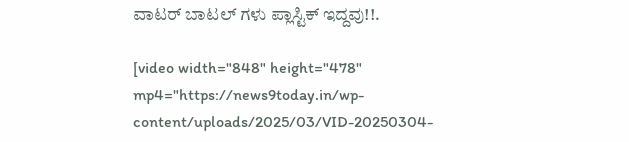ವಾಟರ್ ಬಾಟಲ್ ಗಳು ಪ್ಲಾಸ್ಟಿಕ್ ಇದ್ದವು!!.

[video width="848" height="478" mp4="https://news9today.in/wp-content/uploads/2025/03/VID-20250304-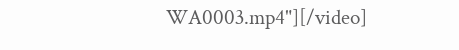WA0003.mp4"][/video]